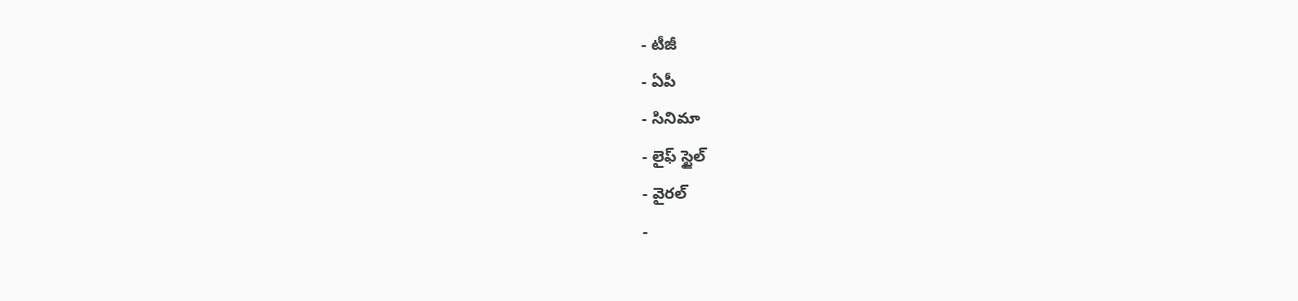- టీజీ
- ఏపీ
- సినిమా
- లైఫ్ స్టైల్
- వైరల్
-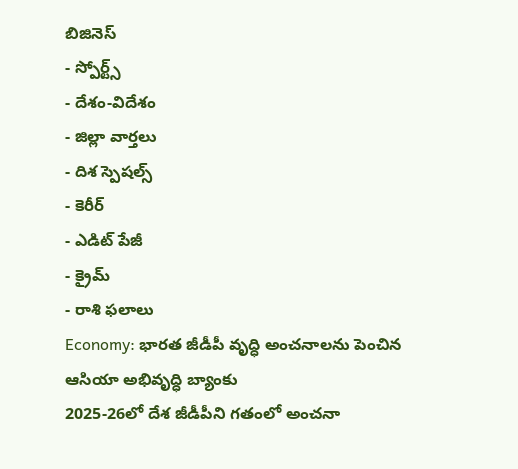బిజినెస్
- స్పోర్ట్స్
- దేశం-విదేశం
- జిల్లా వార్తలు
- దిశ స్పెషల్స్
- కెరీర్
- ఎడిట్ పేజీ
- క్రైమ్
- రాశి ఫలాలు
Economy: భారత జీడీపీ వృద్ధి అంచనాలను పెంచిన ఆసియా అభివృద్ధి బ్యాంకు
2025-26లో దేశ జీడీపీని గతంలో అంచనా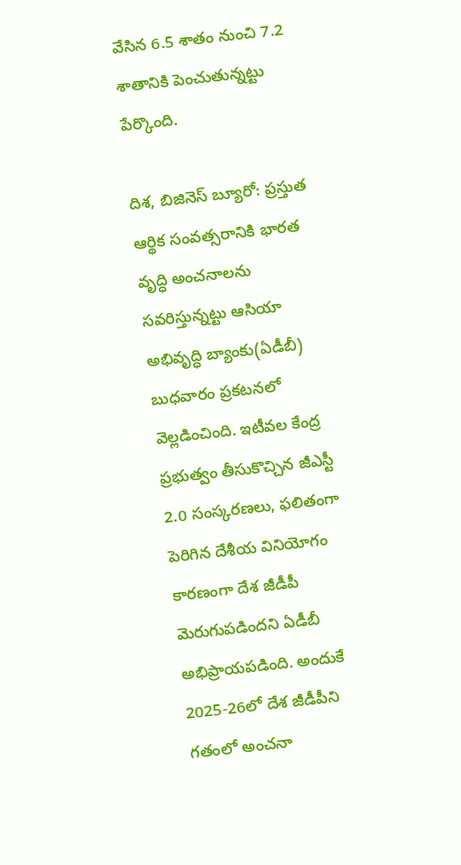వేసిన 6.5 శాతం నుంచి 7.2 శాతానికి పెంచుతున్నట్టు పేర్కొంది.

దిశ, బిజినెస్ బ్యూరో: ప్రస్తుత ఆర్థిక సంవత్సరానికి భారత వృద్ధి అంచనాలను సవరిస్తున్నట్టు ఆసియా అభివృద్ధి బ్యాంకు(ఏడీబీ) బుధవారం ప్రకటనలో వెల్లడించింది. ఇటీవల కేంద్ర ప్రభుత్వం తీసుకొచ్చిన జీఎస్టీ 2.0 సంస్కరణలు, ఫలితంగా పెరిగిన దేశీయ వినియోగం కారణంగా దేశ జీడీపీ మెరుగుపడిందని ఏడీబీ అభిప్రాయపడింది. అందుకే 2025-26లో దేశ జీడీపీని గతంలో అంచనా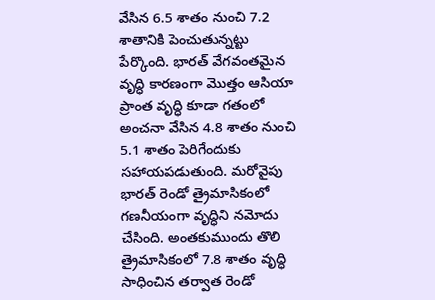వేసిన 6.5 శాతం నుంచి 7.2 శాతానికి పెంచుతున్నట్టు పేర్కొంది. భారత్ వేగవంతమైన వృద్ధి కారణంగా మొత్తం ఆసియా ప్రాంత వృద్ధి కూడా గతంలో అంచనా వేసిన 4.8 శాతం నుంచి 5.1 శాతం పెరిగేందుకు సహాయపడుతుంది. మరోవైపు భారత్ రెండో త్రైమాసికంలో గణనీయంగా వృద్ధిని నమోదు చేసింది. అంతకుముందు తొలి త్రైమాసికంలో 7.8 శాతం వృద్ధి సాధించిన తర్వాత రెండో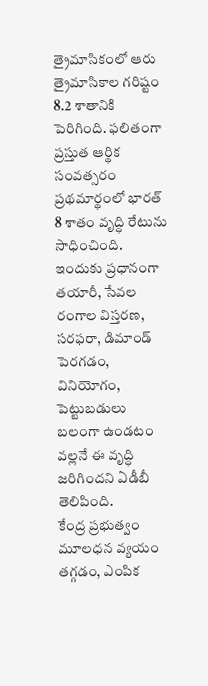త్రైమాసికంలో ఆరు త్రైమాసికాల గరిష్టం 8.2 శాతానికి పెరిగింది. ఫలితంగా ప్రస్తుత ఆర్థిక సంవత్సరం ప్రథమార్థంలో భారత్ 8 శాతం వృద్ధి రేటును సాధించింది. ఇందుకు ప్రధానంగా తయారీ, సేవల రంగాల విస్తరణ, సరఫరా, డిమాండ్ పెరగడం, వినియోగం, పెట్టుబడులు బలంగా ఉండటం వల్లనే ఈ వృద్ధి జరిగిందని ఏడీబీ తెలిపింది.
కేంద్ర ప్రభుత్వం మూలధన వ్యయం తగ్గడం, ఎంపిక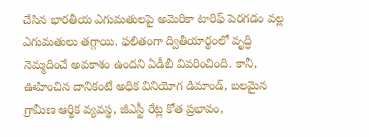చేసిన భారతీయ ఎగుమతులపై అమెరికా టారిఫ్ పెరగడం వల్ల ఎగుమతులు తగ్గాయి. ఫలితంగా ద్వితీయార్థంలో వృద్ధి నెమ్మదించే అవకాశం ఉందని ఏడీబీ వివరించింది. కానీ, ఊహించిన దానికంటే అధిక వినియోగ డిమాండ్, బలమైన గ్రామీణ ఆర్థిక వ్యవస్థ, జీఎస్టీ రేట్ల కోత ప్రభావం,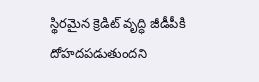స్థిరమైన క్రెడిట్ వృద్ధి జీడీపీకి దోహదపడుతుందని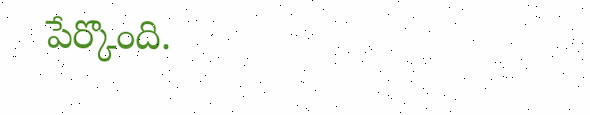పేర్కొంది.